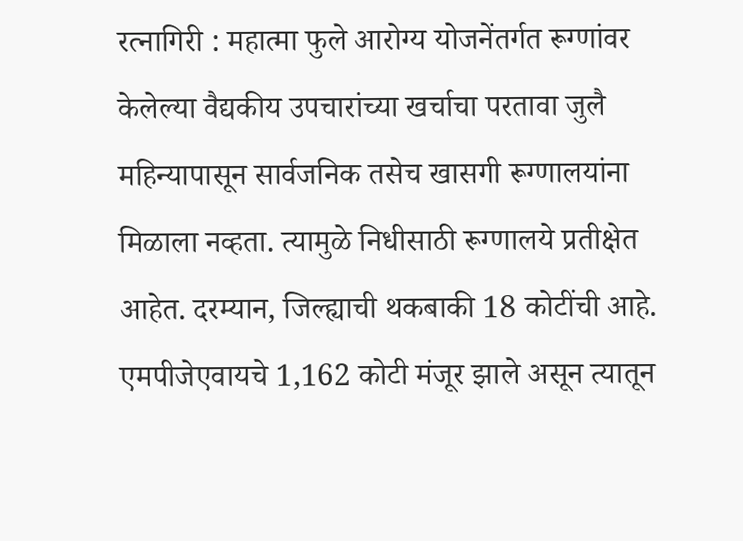रत्नागिरी : महात्मा फुले आरोग्य योजनेंतर्गत रूग्णांवर केलेल्या वैद्यकीय उपचारांच्या खर्चाचा परतावा जुलै महिन्यापासून सार्वजनिक तसेच खासगी रूग्णालयांना मिळाला नव्हता. त्यामुळे निधीसाठी रूग्णालये प्रतीक्षेत आहेत. दरम्यान, जिल्ह्याची थकबाकी 18 कोटींची आहे. एमपीजेएवायचे 1,162 कोटी मंजूर झाले असून त्यातून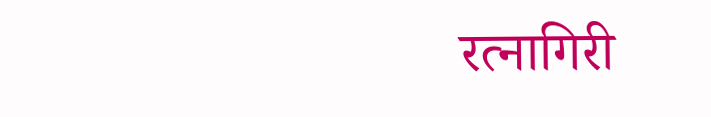रत्नागिरी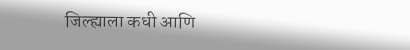जिल्ह्याला कधी आणि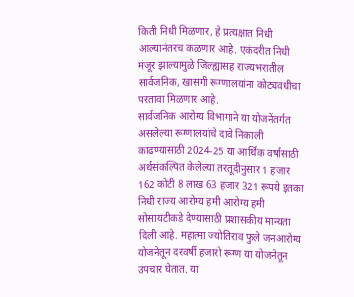किती निधी मिळणार, हे प्रत्यक्षात निधी आल्यानंतरच कळणार आहे. एकंदरीत निधी मंजूर झाल्यामुळे जिल्ह्यासह राज्यभरातील सार्वजनिक, खासगी रूग्णालयांना कोट्यवधीचा परतावा मिळणार आहे.
सार्वजनिक आरोग्य विभागाने या योजनेंतर्गत असलेल्या रूग्णालयांचे दावे निकाली काढण्यासाठी 2024-25 या आर्थिक वर्षासाठी अर्थसंकल्पित केलेल्या तरतूदीनुसार 1 हजार 162 कोटी 8 लाख 63 हजार 321 रूपये इतका निधी राज्य आरोग्य हमी आरोग्य हमी सोसायटीकडे देण्यासाठी प्रशासकीय मान्यता दिली आहे. महात्मा ज्योतिराव फुले जनआरोग्य योजनेतून दरवर्षी हजारो रूग्ण या योजनेतून उपचार घेतात. या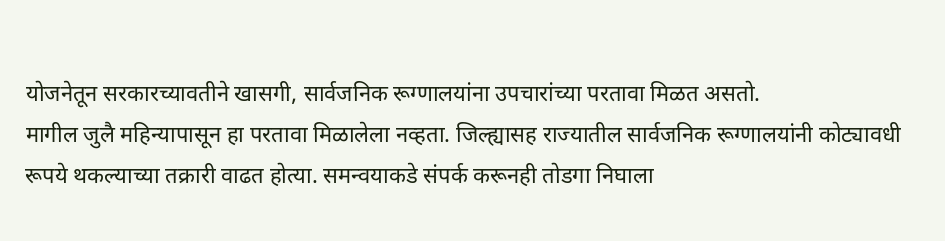योजनेतून सरकारच्यावतीने खासगी, सार्वजनिक रूग्णालयांना उपचारांच्या परतावा मिळत असतो.
मागील जुलै महिन्यापासून हा परतावा मिळालेला नव्हता. जिल्ह्यासह राज्यातील सार्वजनिक रूग्णालयांनी कोट्यावधी रूपये थकल्याच्या तक्रारी वाढत होत्या. समन्वयाकडे संपर्क करूनही तोडगा निघाला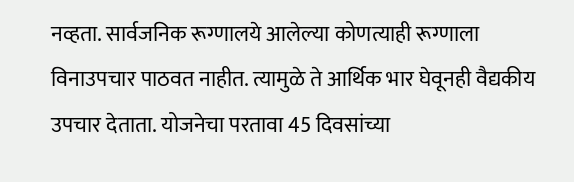नव्हता. सार्वजनिक रूग्णालये आलेल्या कोणत्याही रूग्णाला विनाउपचार पाठवत नाहीत. त्यामुळे ते आर्थिक भार घेवूनही वैद्यकीय उपचार देताता. योजनेचा परतावा 45 दिवसांच्या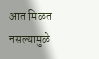आत मिळत नसल्यामुळे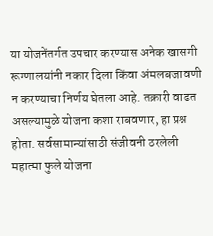या योजनेंतर्गत उपचार करण्यास अनेक खासगी रूग्णालयांनी नकार दिला किंवा अंमलबजावणी न करण्याचा निर्णय घेतला आहे. तक्रारी वाढत असल्यामुळे योजना कशा राबवणार, हा प्रश्न होता. सर्वसामान्यांसाठी संजीवनी ठरलेली महात्मा फुले योजना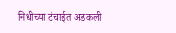निधीच्या टंचाईत अडकली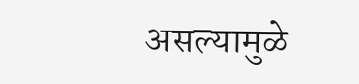असल्यामुळे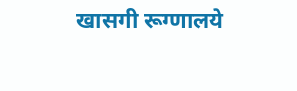खासगी रूग्णालये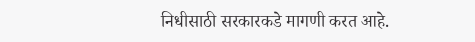निधीसाठी सरकारकडे मागणी करत आहे.